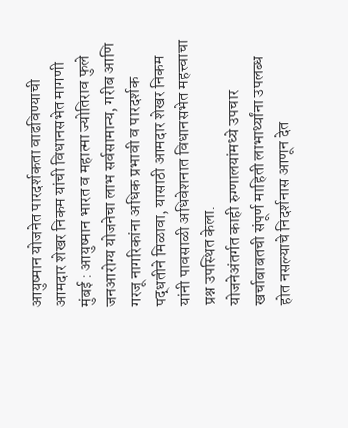आयुष्मान योजनेत पारदर्शकता वाढविण्याची आमदार शेखर निकम यांची विधानसभेत मागणी
मुंबई : आयुष्मान भारत व महात्मा ज्योतिराव फुले जनआरोग्य योजनेचा लाभ सर्वसामान्य, गरीब आणि गरजू नागरिकांना अधिक प्रभावी व पारदर्शक पद्धतीने मिळावा, यासाठी आमदार शेखर निकम यांनी पावसाळी अधिवेशनात विधानसभेत महत्त्वाचा प्रश्न उपस्थित केला.
योजनेअंतर्गत काही रुग्णालयांमध्ये उपचार खर्चाबाबतची संपूर्ण माहिती लाभार्थ्यांना उपलब्ध होत नसल्याचे निदर्शनास आणून देत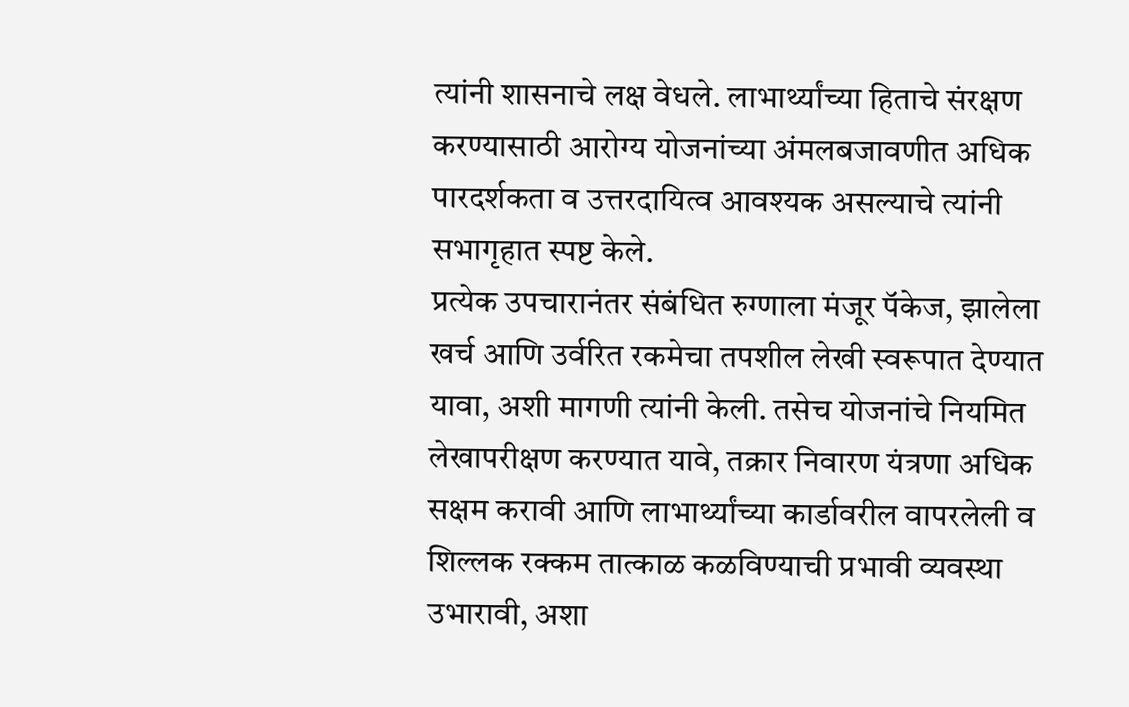त्यांनी शासनाचे लक्ष वेधले. लाभार्थ्यांच्या हिताचे संरक्षण करण्यासाठी आरोग्य योजनांच्या अंमलबजावणीत अधिक पारदर्शकता व उत्तरदायित्व आवश्यक असल्याचे त्यांनी सभागृहात स्पष्ट केले.
प्रत्येक उपचारानंतर संबंधित रुग्णाला मंजूर पॅकेज, झालेला खर्च आणि उर्वरित रकमेचा तपशील लेखी स्वरूपात देण्यात यावा, अशी मागणी त्यांनी केली. तसेच योजनांचे नियमित लेखापरीक्षण करण्यात यावे, तक्रार निवारण यंत्रणा अधिक सक्षम करावी आणि लाभार्थ्यांच्या कार्डावरील वापरलेली व शिल्लक रक्कम तात्काळ कळविण्याची प्रभावी व्यवस्था उभारावी, अशा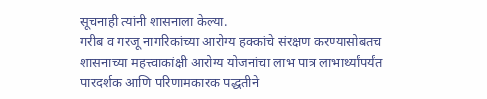सूचनाही त्यांनी शासनाला केल्या.
गरीब व गरजू नागरिकांच्या आरोग्य हक्कांचे संरक्षण करण्यासोबतच शासनाच्या महत्त्वाकांक्षी आरोग्य योजनांचा लाभ पात्र लाभार्थ्यांपर्यंत पारदर्शक आणि परिणामकारक पद्धतीने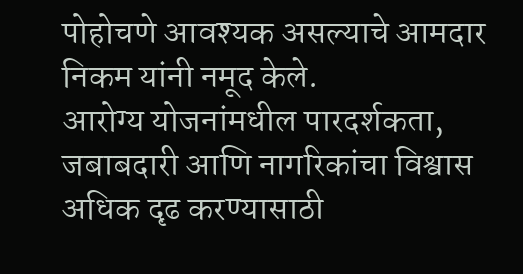पोहोचणे आवश्यक असल्याचे आमदार निकम यांनी नमूद केले.
आरोग्य योजनांमधील पारदर्शकता, जबाबदारी आणि नागरिकांचा विश्वास अधिक दृढ करण्यासाठी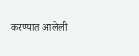करण्यात आलेली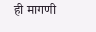ही मागणी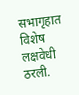सभागृहात विशेष लक्षवेधी ठरली.